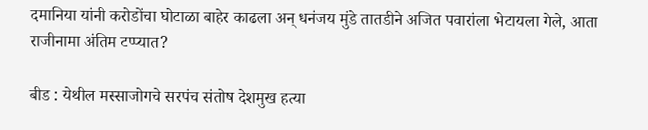दमानिया यांनी करोडोंचा घोटाळा बाहेर काढला अन् धनंजय मुंडे तातडीने अजित पवारांला भेटायला गेले, आता राजीनामा अंतिम टप्प्यात?

बीड : येथील मस्साजोगचे सरपंच संतोष देशमुख हत्या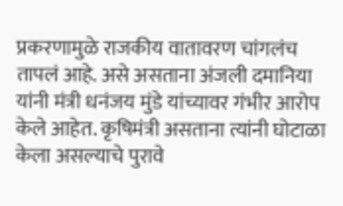प्रकरणामुळे राजकीय वातावरण चांगलंच तापलं आहे. असे असताना अंजली दमानिया यांनी मंत्री धनंजय मुंडे यांच्यावर गंभीर आरोप केले आहेत. कृषिमंत्री असताना त्यांनी घोटाळा केला असल्याचे पुरावे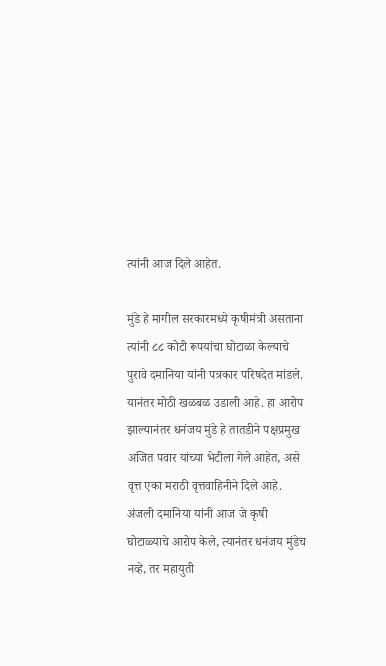त्यांनी आज दिले आहेत.

मुंडे हे मागील सरकारमध्ये कृषीमंत्री असताना त्यांनी ८८ कोटी रूपयांचा घोटाळा केल्याचे पुरावे दमानिया यांनी पत्रकार परिषदेत मांडले. यानंतर मोठी खळबळ उडाली आहे. हा आरोप झाल्यानंतर धनंजय मुंडे हे तातडीने पक्षप्रमुख अजित पवार यांच्या भेटीला गेले आहेत, असे वृत्त एका मराठी वृत्तवाहिनीने दिले आहे.
अंजली दमानिया यांनी आज जे कृषी घोटाळ्याचे आरोप केले, त्यानंतर धनंजय मुंडेच नव्हे, तर महायुती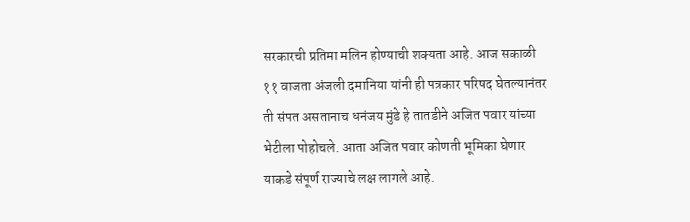सरकारची प्रतिमा मलिन होण्याची शक्यता आहे. आज सकाळी ११ वाजता अंजली दमानिया यांनी ही पत्रकार परिषद घेतल्यानंतर ती संपत असतानाच धनंजय मुंडे हे तातडीने अजित पवार यांच्या भेटीला पोहोचले. आता अजित पवार कोणती भूमिका घेणार याकडे संपूर्ण राज्याचे लक्ष लागले आहे.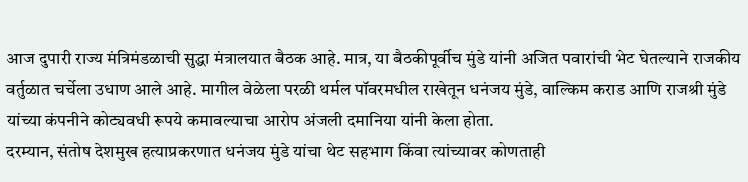आज दुपारी राज्य मंत्रिमंडळाची सुद्धा मंत्रालयात बैठक आहे. मात्र, या बैठकीपूर्वीच मुंडे यांनी अजित पवारांची भेट घेतल्याने राजकीय वर्तुळात चर्चेला उधाण आले आहे. मागील वेळेला परळी थर्मल पॉवरमधील राखेतून धनंजय मुंडे, वाल्किम कराड आणि राजश्री मुंडे यांच्या कंपनीने कोट्यवधी रूपये कमावल्याचा आरोप अंजली दमानिया यांनी केला होता.
दरम्यान, संतोष देशमुख हत्याप्रकरणात धनंजय मुंडे यांचा थेट सहभाग किंवा त्यांच्यावर कोणताही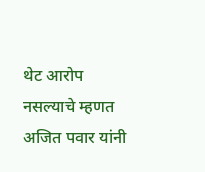थेट आरोप नसल्याचे म्हणत अजित पवार यांनी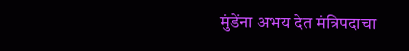मुंडेंना अभय देत मंत्रिपदाचा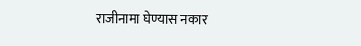राजीनामा घेण्यास नकार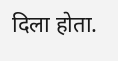दिला होता.